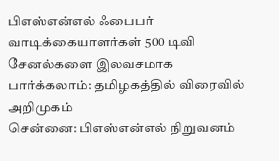பிஎஸ்என்எல் ஃபைபர் வாடிக்கையாளர்கள் 500 டிவி சேனல்களை இலவசமாக பார்க்கலாம்: தமிழகத்தில் விரைவில் அறிமுகம்
சென்னை: பிஎஸ்என்எல் நிறுவனம்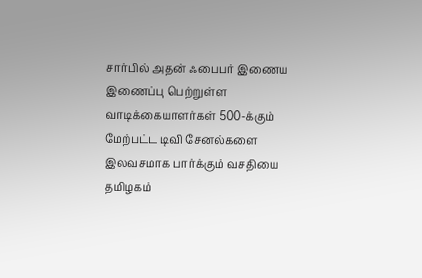சார்பில் அதன் ஃபைபர் இணைய இணைப்பு பெற்றுள்ள வாடிக்கையாளர்கள் 500-க்கும் மேற்பட்ட டிவி சேனல்களை இலவசமாக பார்க்கும் வசதியை தமிழகம்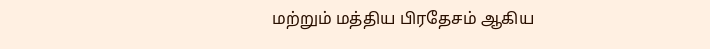மற்றும் மத்திய பிரதேசம் ஆகிய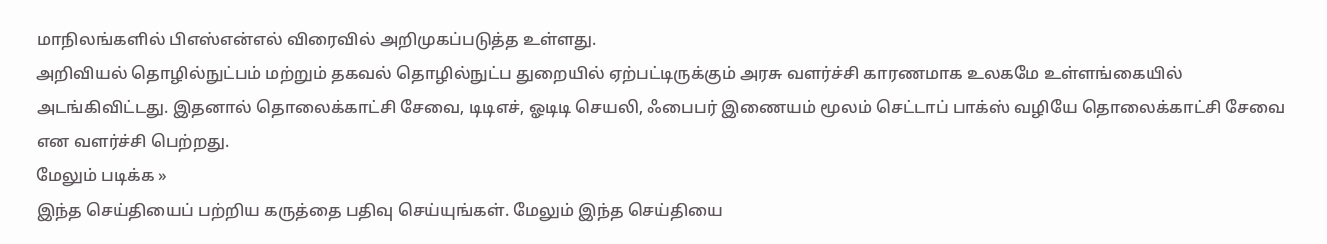மாநிலங்களில் பிஎஸ்என்எல் விரைவில் அறிமுகப்படுத்த உள்ளது.
அறிவியல் தொழில்நுட்பம் மற்றும் தகவல் தொழில்நுட்ப துறையில் ஏற்பட்டிருக்கும் அரசு வளர்ச்சி காரணமாக உலகமே உள்ளங்கையில் அடங்கிவிட்டது. இதனால் தொலைக்காட்சி சேவை, டிடிஎச், ஓடிடி செயலி, ஃபைபர் இணையம் மூலம் செட்டாப் பாக்ஸ் வழியே தொலைக்காட்சி சேவை என வளர்ச்சி பெற்றது.
மேலும் படிக்க »
இந்த செய்தியைப் பற்றிய கருத்தை பதிவு செய்யுங்கள். மேலும் இந்த செய்தியை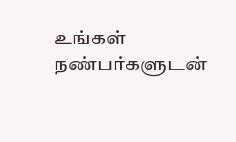உங்கள் நண்பர்களுடன்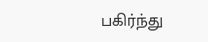பகிர்ந்து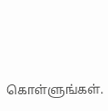கொள்ளுங்கள்.